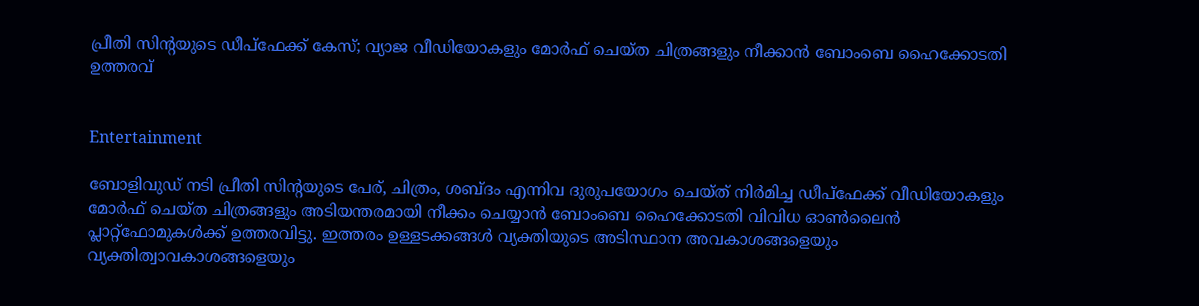പ്രീതി സിന്റയുടെ ഡീപ്‌ഫേക്ക് കേസ്; വ്യാജ വീഡിയോകളും മോർഫ് ചെയ്ത ചിത്രങ്ങളും നീക്കാൻ ബോംബെ ഹൈക്കോടതി ഉത്തരവ്


Entertainment

ബോളിവുഡ് നടി പ്രീതി സിന്റയുടെ പേര്, ചിത്രം, ശബ്ദം എന്നിവ ദുരുപയോഗം ചെയ്ത് നിർമിച്ച ഡീപ്‌ഫേക്ക് വീഡിയോകളും മോർഫ് ചെയ്ത ചിത്രങ്ങളും അടിയന്തരമായി നീക്കം ചെയ്യാൻ ബോംബെ ഹൈക്കോടതി വിവിധ ഓൺലൈൻ പ്ലാറ്റ്ഫോമുകൾക്ക് ഉത്തരവിട്ടു. ഇത്തരം ഉള്ളടക്കങ്ങൾ വ്യക്തിയുടെ അടിസ്ഥാന അവകാശങ്ങളെയും വ്യക്തിത്വാവകാശങ്ങളെയും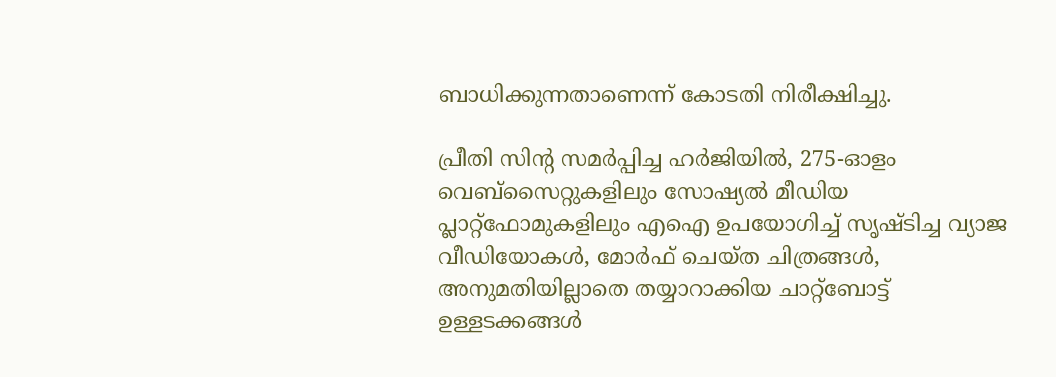ബാധിക്കുന്നതാണെന്ന് കോടതി നിരീക്ഷിച്ചു.

പ്രീതി സിന്റ സമർപ്പിച്ച ഹർജിയിൽ, 275-ഓളം വെബ്‌സൈറ്റുകളിലും സോഷ്യൽ മീഡിയ പ്ലാറ്റ്ഫോമുകളിലും എഐ ഉപയോഗിച്ച് സൃഷ്ടിച്ച വ്യാജ വീഡിയോകൾ, മോർഫ് ചെയ്ത ചിത്രങ്ങൾ, അനുമതിയില്ലാതെ തയ്യാറാക്കിയ ചാറ്റ്ബോട്ട് ഉള്ളടക്കങ്ങൾ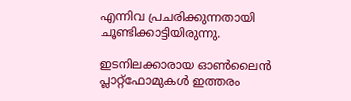എന്നിവ പ്രചരിക്കുന്നതായി ചൂണ്ടിക്കാട്ടിയിരുന്നു.

ഇടനിലക്കാരായ ഓൺലൈൻ പ്ലാറ്റ്ഫോമുകൾ ഇത്തരം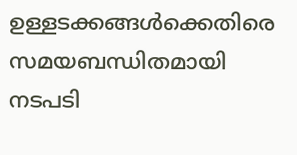ഉള്ളടക്കങ്ങൾക്കെതിരെ സമയബന്ധിതമായി നടപടി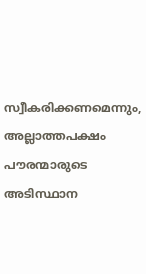സ്വീകരിക്കണമെന്നും, അല്ലാത്തപക്ഷം പൗരന്മാരുടെ അടിസ്ഥാന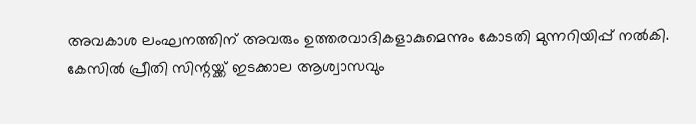അവകാശ ലംഘനത്തിന് അവരും ഉത്തരവാദികളാകുമെന്നും കോടതി മുന്നറിയിപ്പ് നൽകി. കേസിൽ പ്രീതി സിന്റയ്ക്ക് ഇടക്കാല ആശ്വാസവും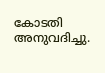കോടതി അനുവദിച്ചു.